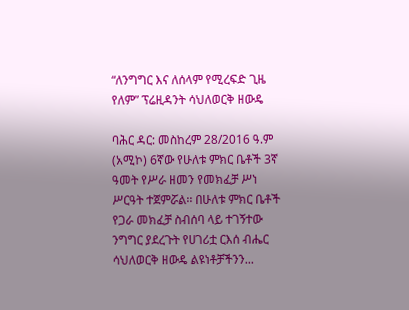“ለንግግር እና ለሰላም የሚረፍድ ጊዜ የለም” ፕሬዚዳንት ሳህለወርቅ ዘውዴ

ባሕር ዳር: መስከረም 28/2016 ዓ.ም (አሚኮ) 6ኛው የሁለቱ ምክር ቤቶች 3ኛ ዓመት የሥራ ዘመን የመክፈቻ ሥነ ሥርዓት ተጀምሯል፡፡ በሁለቱ ምክር ቤቶች የጋራ መክፈቻ ስብሰባ ላይ ተገኝተው ንግግር ያደረጉት የሀገሪቷ ርእሰ ብሔር ሳህለወርቅ ዘውዴ ልዩነቶቻችንን...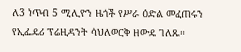ለ3 ነጥብ 5 ሚሊዮን ዜጎች የሥራ ዕድል መፈጠሩን የኢፌዴሪ ፕሬዚዳንት ሳህለወርቅ ዘውዴ ገለጹ።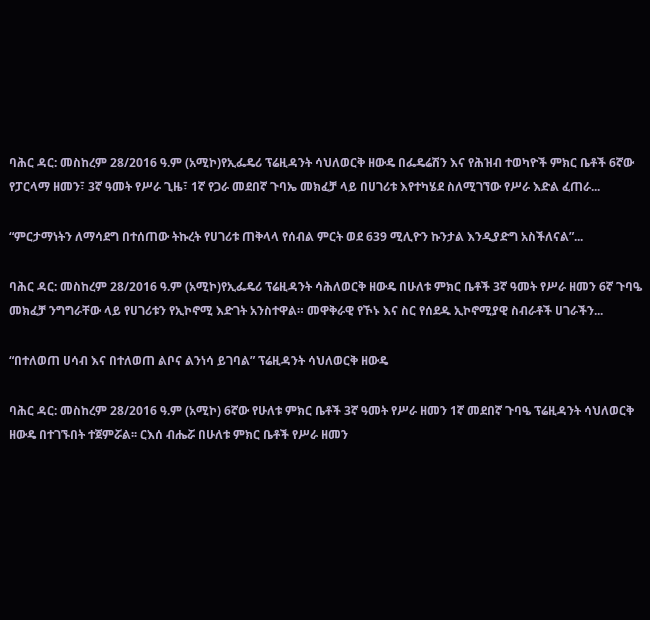ባሕር ዳር: መስከረም 28/2016 ዓ.ም (አሚኮ)የኢፌዴሪ ፕሬዚዳንት ሳህለወርቅ ዘውዴ በፌዴሬሽን እና የሕዝብ ተወካዮች ምክር ቤቶች 6ኛው የፓርላማ ዘመን፣ 3ኛ ዓመት የሥራ ጊዜ፣ 1ኛ የጋራ መደበኛ ጉባኤ መክፈቻ ላይ በሀገሪቱ እየተካሄደ ስለሚገኘው የሥራ እድል ፈጠራ...

“ምርታማነትን ለማሳደግ በተሰጠው ትኩረት የሀገሪቱ ጠቅላላ የሰብል ምርት ወደ 639 ሚሊዮን ኩንታል እንዲያድግ አስችለናል”...

ባሕር ዳር: መስከረም 28/2016 ዓ.ም (አሚኮ)የኢፌዴሪ ፕሬዚዳንት ሳሕለወርቅ ዘውዴ በሁለቱ ምክር ቤቶች 3ኛ ዓመት የሥራ ዘመን 6ኛ ጉባዔ መክፈቻ ንግግራቸው ላይ የሀገሪቱን የኢኮኖሚ እድገት አንስተዋል። መዋቅራዊ የኾኑ እና ስር የሰደዱ ኢኮኖሚያዊ ስብራቶች ሀገራችን...

“በተለወጠ ሀሳብ እና በተለወጠ ልቦና ልንነሳ ይገባል” ፕሬዚዳንት ሳህለወርቅ ዘውዴ

ባሕር ዳር: መስከረም 28/2016 ዓ.ም (አሚኮ) 6ኛው የሁለቱ ምክር ቤቶች 3ኛ ዓመት የሥራ ዘመን 1ኛ መደበኛ ጉባዔ ፕሬዚዳንት ሳህለወርቅ ዘውዴ በተገኙበት ተጀምሯል፡፡ ርእሰ ብሔሯ በሁለቱ ምክር ቤቶች የሥራ ዘመን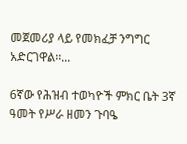መጀመሪያ ላይ የመክፈቻ ንግግር አድርገዋል፡፡...

6ኛው የሕዝብ ተወካዮች ምክር ቤት 3ኛ ዓመት የሥራ ዘመን ጉባዔ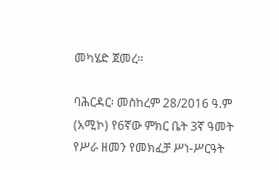መካሄድ ጀመረ።

ባሕርዳር፡ መስከረም 28/2016 ዓ.ም (አሚኮ) የ6ኛው ምክር ቤት 3ኛ ዓመት የሥራ ዘመን የመክፈቻ ሥነ-ሥርዓት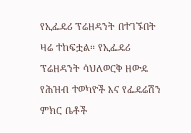የኢፌዴሪ ፕሬዘዳንት በተገኙበት ዛሬ ተከፍቷል። የኢፌዴሪ ፕሬዘዳንት ሳህለወርቅ ዘውዴ የሕዝብ ተወካዮች እና የፌዴሬሽን ምክር ቤቶች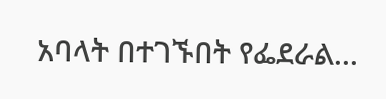አባላት በተገኙበት የፌደራል...